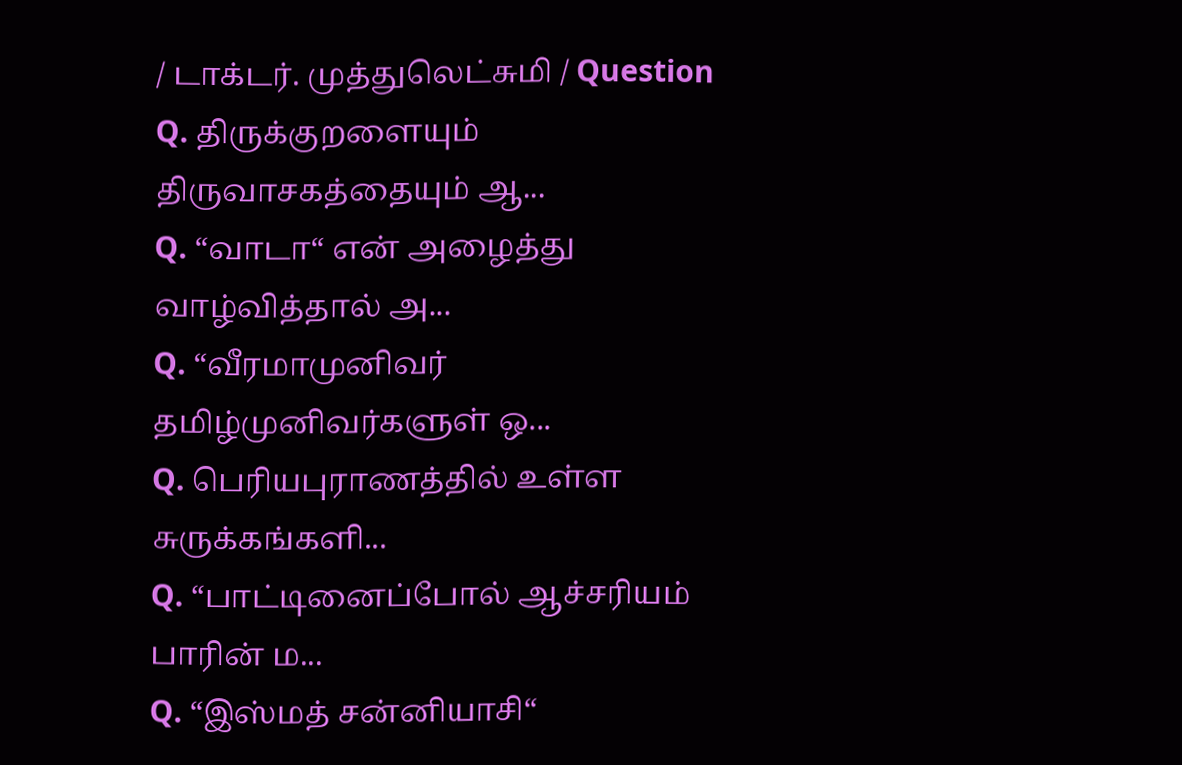/ டாக்டர். முத்துலெட்சுமி / Question
Q. திருக்குறளையும் திருவாசகத்தையும் ஆ...
Q. “வாடா“ என் அழைத்து வாழ்வித்தால் அ...
Q. “வீரமாமுனிவர் தமிழ்முனிவர்களுள் ஒ...
Q. பெரியபுராணத்தில் உள்ள சுருக்கங்களி...
Q. “பாட்டினைப்போல் ஆச்சரியம் பாரின் ம...
Q. “இஸ்மத் சன்னியாசி“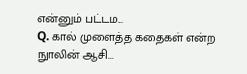என்னும் பட்டம...
Q. கால் முளைத்த கதைகள் என்ற நுாலின் ஆசி...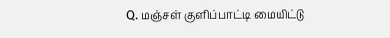Q. மஞ்சள் குளிப்பாட்டி மையிட்டு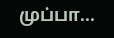முப்பா...